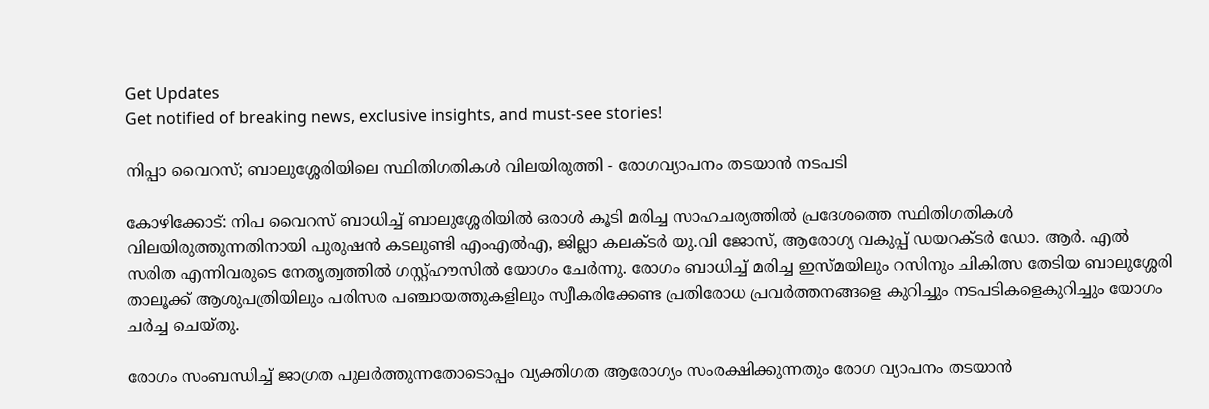Get Updates
Get notified of breaking news, exclusive insights, and must-see stories!

നിപ്പാ വൈറസ്; ബാലുശ്ശേരിയിലെ സ്ഥിതിഗതികള്‍ വിലയിരുത്തി - രോഗവ്യാപനം തടയാന്‍ നടപടി

കോഴിക്കോട്: നിപ വൈറസ് ബാധിച്ച് ബാലുശ്ശേരിയില്‍ ഒരാള്‍ കൂടി മരിച്ച സാഹചര്യത്തില്‍ പ്രദേശത്തെ സ്ഥിതിഗതികള്‍ വിലയിരുത്തുന്നതിനായി പുരുഷന്‍ കടലുണ്ടി എംഎല്‍എ, ജില്ലാ കലക്ടര്‍ യു.വി ജോസ്, ആരോഗ്യ വകുപ്പ് ഡയറക്ടര്‍ ഡോ. ആര്‍. എല്‍ സരിത എന്നിവരുടെ നേതൃത്വത്തില്‍ ഗസ്റ്റ്ഹൗസില്‍ യോഗം ചേര്‍ന്നു. രോഗം ബാധിച്ച് മരിച്ച ഇസ്മയിലും റസിനും ചികിത്സ തേടിയ ബാലുശ്ശേരി താലൂക്ക് ആശുപത്രിയിലും പരിസര പഞ്ചായത്തുകളിലും സ്വീകരിക്കേണ്ട പ്രതിരോധ പ്രവര്‍ത്തനങ്ങളെ കുറിച്ചും നടപടികളെകുറിച്ചും യോഗം ചര്‍ച്ച ചെയ്തു.

രോഗം സംബന്ധിച്ച് ജാഗ്രത പുലര്‍ത്തുന്നതോടൊപ്പം വ്യക്തിഗത ആരോഗ്യം സംരക്ഷിക്കുന്നതും രോഗ വ്യാപനം തടയാന്‍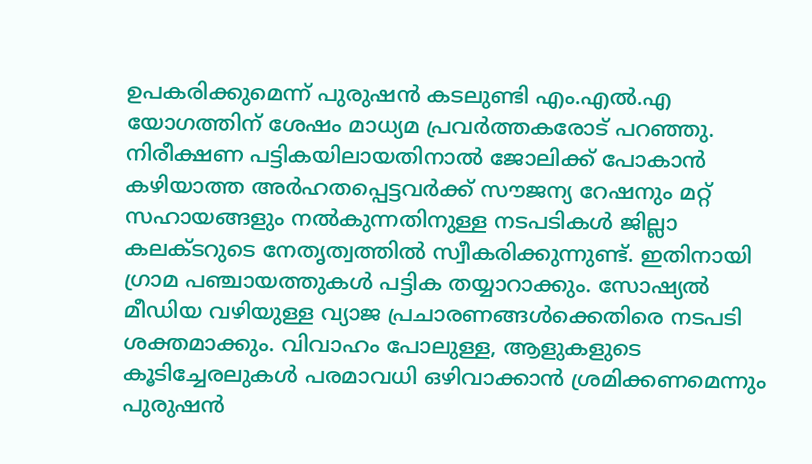ഉപകരിക്കുമെന്ന് പുരുഷന്‍ കടലുണ്ടി എം.എല്‍.എ യോഗത്തിന് ശേഷം മാധ്യമ പ്രവര്‍ത്തകരോട് പറഞ്ഞു. നിരീക്ഷണ പട്ടികയിലായതിനാല്‍ ജോലിക്ക് പോകാന്‍ കഴിയാത്ത അര്‍ഹതപ്പെട്ടവര്‍ക്ക് സൗജന്യ റേഷനും മറ്റ് സഹായങ്ങളും നല്‍കുന്നതിനുള്ള നടപടികള്‍ ജില്ലാ കലക്ടറുടെ നേതൃത്വത്തില്‍ സ്വീകരിക്കുന്നുണ്ട്. ഇതിനായി ഗ്രാമ പഞ്ചായത്തുകള്‍ പട്ടിക തയ്യാറാക്കും. സോഷ്യല്‍ മീഡിയ വഴിയുള്ള വ്യാജ പ്രചാരണങ്ങള്‍ക്കെതിരെ നടപടി ശക്തമാക്കും. വിവാഹം പോലുള്ള, ആളുകളുടെ കൂടിച്ചേരലുകള്‍ പരമാവധി ഒഴിവാക്കാന്‍ ശ്രമിക്കണമെന്നും പുരുഷന്‍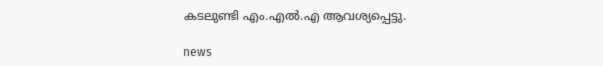കടലുണ്ടി എം.എല്‍.എ ആവശ്യപ്പെട്ടു.

news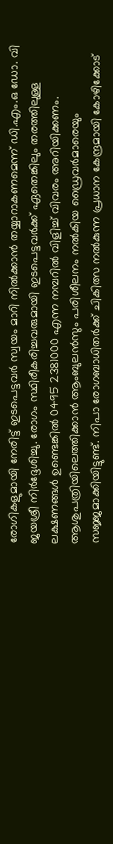രോഗികളുമായി നേരിട്ട് ഇടപെട്ടവര്‍ സ്വയം മാറി നില്‍ക്കാന്‍ തയ്യാറാകണമെന്ന് ഡി.എം.ഒ ഡോ. വി ജയശ്രീ നിര്‍ദ്ദേശിച്ചു. രോഗം സ്ഥിരീകരിച്ചവരുമായി ഇടപെട്ടവര്‍ക്ക് ഏതെങ്കിലും തരത്തിലുള്ള ലക്ഷണങ്ങള്‍ ഉണ്ടെങ്കില്‍ 0495 2381000 എന്ന നമ്പറില്‍ വിളിച്ച് വിവരം അറിയിക്കണം. ആശുപത്രിയിലെത്തിക്കാന്‍ ആംബുലന്‍സും പരിശീലനം നല്‍കിയ ഡ്രൈവര്‍മാരെയും സജ്ജമാക്കിയിട്ടുണ്ട്. നിപാ രോഗബാധിതര്‍ക്ക് ചികിത്സ നല്‍കുന്ന പ്രധാന കേന്ദ്രമായി കോഴിക്കോട്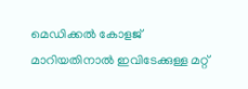മെഡിക്കല്‍ കോളജ് മാറിയതിനാല്‍ ഇവിടേക്കുള്ള മറ്റ്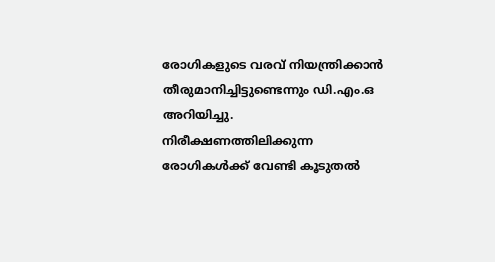രോഗികളുടെ വരവ് നിയന്ത്രിക്കാന്‍ തീരുമാനിച്ചിട്ടുണ്ടെന്നും ഡി.എം.ഒ അറിയിച്ചു. നിരീക്ഷണത്തിലിക്കുന്ന രോഗികള്‍ക്ക് വേണ്ടി കൂടുതല്‍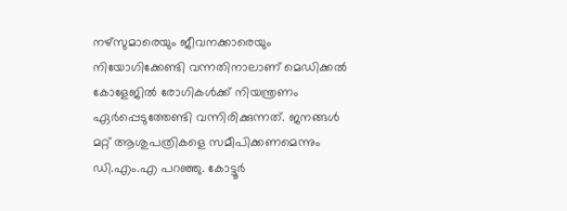നഴ്‌സുമാരെയും ജീവനക്കാരെയും നിയോഗിക്കേണ്ടി വന്നതിനാലാണ് മെഡിക്കല്‍ കോളേജില്‍ രോഗികള്‍ക്ക് നിയന്ത്രണം ഏര്‍പ്പെടുത്തേണ്ടി വന്നിരിക്കുന്നത്. ജനങ്ങള്‍ മറ്റ് ആശുപത്രികളെ സമീപിക്കണമെന്നും ഡി.എം.എ പറഞ്ഞു. കോട്ടൂര്‍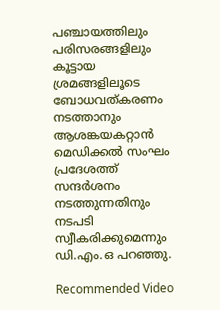പഞ്ചായത്തിലും പരിസരങ്ങളിലും കൂട്ടായ ശ്രമങ്ങളിലൂടെ ബോധവത്കരണം നടത്താനും ആശങ്കയകറ്റാന്‍ മെഡിക്കല്‍ സംഘം പ്രദേശത്ത് സന്ദര്‍ശനം നടത്തുന്നതിനും നടപടി സ്വീകരിക്കുമെന്നും ഡി.എം.ഒ പറഞ്ഞു.

Recommended Video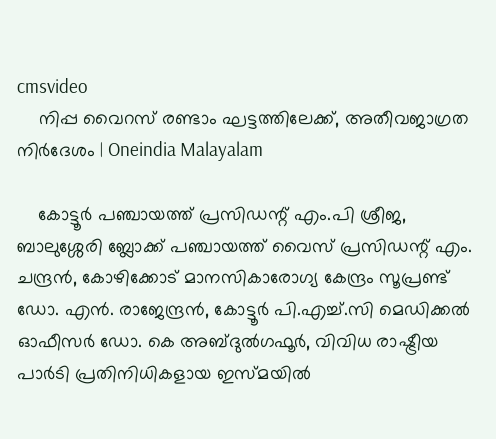cmsvideo
    നിപ്പ വൈറസ് രണ്ടാം ഘട്ടത്തിലേക്ക്, അതീവജാഗ്രത നിർദേശം | Oneindia Malayalam

    കോട്ടൂര്‍ പഞ്ചായത്ത് പ്രസിഡന്റ് എം.പി ശ്രീജ, ബാലുശ്ശേരി ബ്ലോക്ക് പഞ്ചായത്ത് വൈസ് പ്രസിഡന്റ് എം. ചന്ദ്രന്‍, കോഴിക്കോട് മാനസികാരോഗ്യ കേന്ദ്രം സൂപ്രണ്ട് ഡോ. എന്‍. രാജേന്ദ്രന്‍, കോട്ടൂര്‍ പി.എച്ച്.സി മെഡിക്കല്‍ ഓഫീസര്‍ ഡോ. കെ അബ്ദുല്‍ഗഫൂര്‍, വിവിധ രാഷ്ട്രീയ പാര്‍ടി പ്രതിനിധികളായ ഇസ്മയില്‍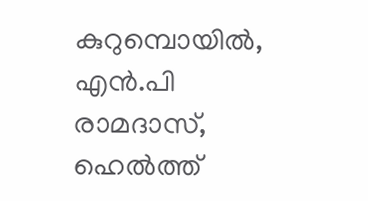കുറുമ്പൊയില്‍, എന്‍.പി രാമദാസ്, ഹെല്‍ത്ത്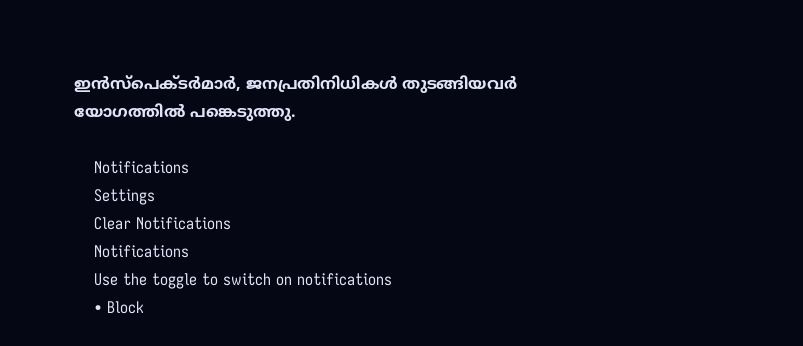ഇന്‍സ്‌പെക്ടര്‍മാര്‍, ജനപ്രതിനിധികള്‍ തുടങ്ങിയവര്‍ യോഗത്തില്‍ പങ്കെടുത്തു.

    Notifications
    Settings
    Clear Notifications
    Notifications
    Use the toggle to switch on notifications
    • Block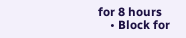for 8 hours
    • Block for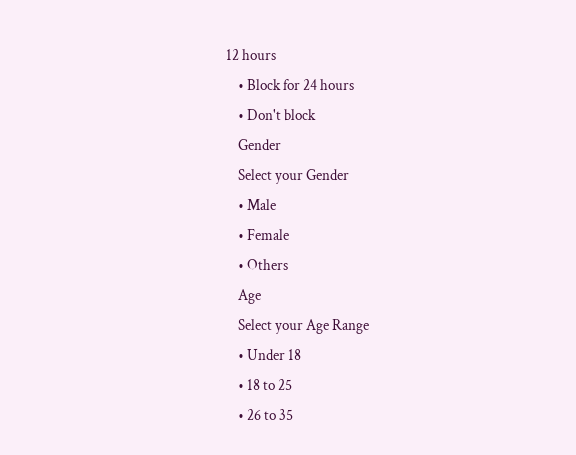12 hours
    • Block for 24 hours
    • Don't block
    Gender
    Select your Gender
    • Male
    • Female
    • Others
    Age
    Select your Age Range
    • Under 18
    • 18 to 25
    • 26 to 35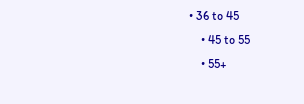• 36 to 45
    • 45 to 55
    • 55+